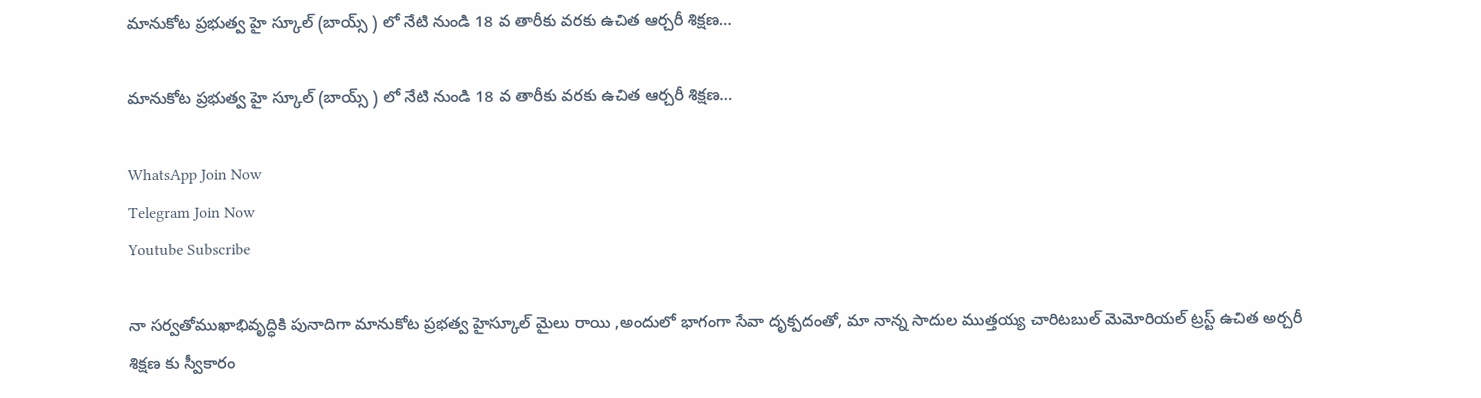మానుకోట ప్రభుత్వ హై స్కూల్ (బాయ్స్ ) లో నేటి నుండి 18 వ తారీకు వరకు ఉచిత ఆర్చరీ శిక్షణ…

మానుకోట ప్రభుత్వ హై స్కూల్ (బాయ్స్ ) లో నేటి నుండి 18 వ తారీకు వరకు ఉచిత ఆర్చరీ శిక్షణ…

WhatsApp Join Now
Telegram Join Now
Youtube Subscribe

నా సర్వతోముఖాభివృద్ధికి పునాదిగా మానుకోట ప్రభత్వ హైస్కూల్ మైలు రాయి ,అందులో భాగంగా సేవా దృక్పదంతో, మా నాన్న సాదుల ముత్తయ్య చారిటబుల్ మెమోరియల్ ట్రస్ట్ ఉచిత అర్చరీ శిక్షణ కు స్వీకారం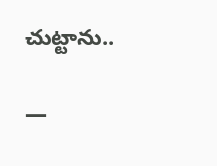చుట్టాను..

—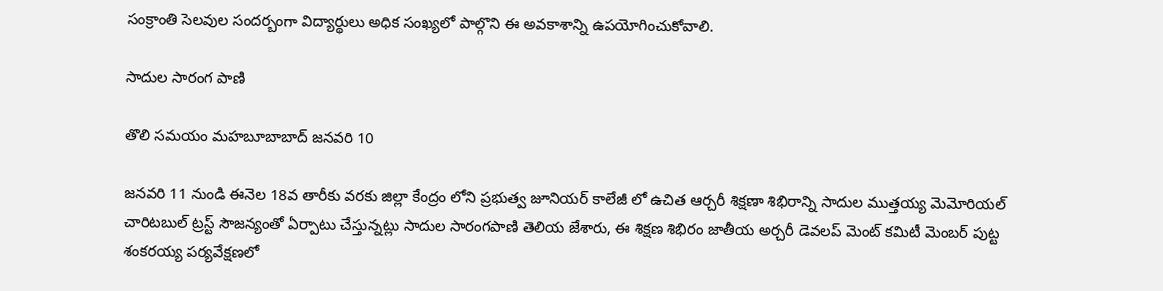సంక్రాంతి సెలవుల సందర్బంగా విద్యార్థులు అధిక సంఖ్యలో పాల్గొని ఈ అవకాశాన్ని ఉపయోగించుకోవాలి.

సాదుల సారంగ పాణి

తొలి సమయం మహబూబాబాద్ జనవరి 10

జనవరి 11 నుండి ఈనెల 18వ తారీకు వరకు జిల్లా కేంద్రం లోని ప్రభుత్వ జూనియర్ కాలేజీ లో ఉచిత ఆర్చరీ శిక్షణా శిభిరాన్ని సాదుల ముత్తయ్య మెమోరియల్ చారిటబుల్ ట్రస్ట్ సౌజన్యంతో ఏర్పాటు చేస్తున్నట్లు సాదుల సారంగపాణి తెలియ జేశారు, ఈ శిక్షణ శిభిరం జాతీయ అర్చరీ డెవలప్ మెంట్ కమిటీ మెంబర్ పుట్ట శంకరయ్య పర్యవేక్షణలో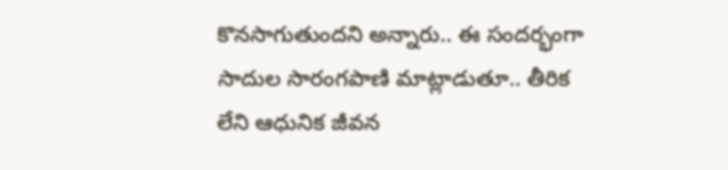కొనసాగుతుందని అన్నారు.. ఈ సందర్భంగా సాదుల సారంగపాణి మాట్లాడుతూ.. తీరిక లేని ఆధునిక జీవన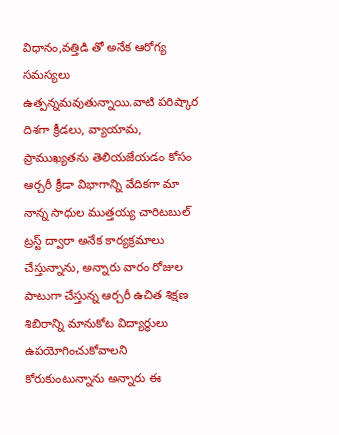విధానం,వత్తిడి తో అనేక ఆరోగ్య సమస్యలు ఉత్పన్నమవుతున్నాయి.వాటి పరిష్కార దిశగా క్రీడలు, వ్యాయామ, ప్రాముఖ్యతను తెలియజేయడం కోసం ఆర్చరీ క్రీడా విభాగాన్ని వేదికగా మా నాన్న సాధుల ముత్తయ్య చారిటబుల్ ట్రస్ట్ ద్వారా అనేక కార్యక్రమాలు చేస్తున్నాను, అన్నారు వారం రోజుల పాటుగా చేస్తున్న ఆర్చరీ ఉచిత శిక్షణ శిబిరాన్ని మానుకోట విద్యార్థులు ఉపయోగించుకోవాలని కోరుకుంటున్నాను అన్నారు ఈ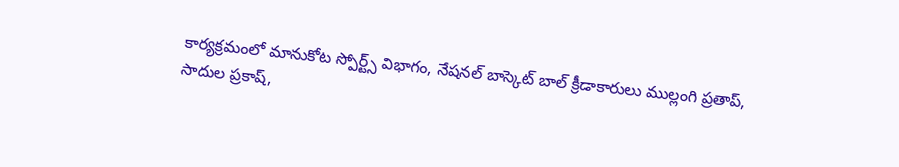కార్యక్రమంలో మానుకోట స్పోర్ట్స్ విభాగం, నేషనల్ బాస్కెట్ బాల్ క్రీడాకారులు ముల్లంగి ప్రతాప్, సాదుల ప్రకాష్,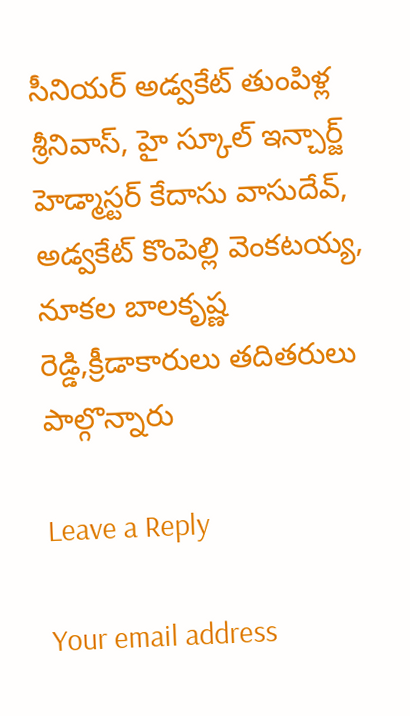సీనియర్ అడ్వకేట్ తుంపిళ్ల శ్రీనివాస్, హై స్కూల్ ఇన్చార్జ్ హెడ్మాస్టర్ కేదాసు వాసుదేవ్, అడ్వకేట్ కొంపెల్లి వెంకటయ్య, నూకల బాలకృష్ణ రెడ్డి,క్రీడాకారులు తదితరులు పాల్గొన్నారు

Leave a Reply

Your email address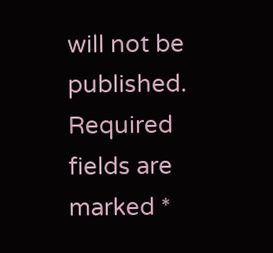will not be published. Required fields are marked *